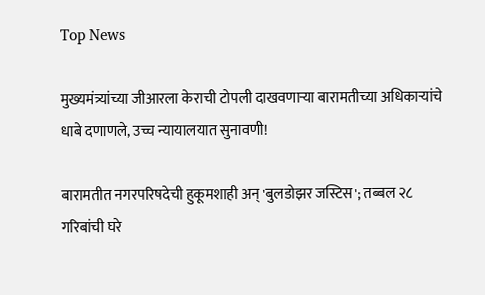Top News

मुख्यमंत्र्यांच्या जीआरला केराची टोपली दाखवणाऱ्या बारामतीच्या अधिकाऱ्यांचे धाबे दणाणले, उच्च न्यायालयात सुनावणी!

बारामतीत नगरपरिषदेची हुकूमशाही अन् 'बुलडोझर जस्टिस'; तब्बल २८ गरिबांची घरे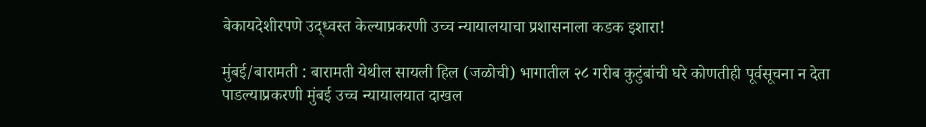बेकायदेशीरपणे उद्ध्वस्त केल्याप्रकरणी उच्च न्यायालयाचा प्रशासनाला कडक इशारा!

मुंबई/बारामती : बारामती येथील सायली हिल (जळोची) भागातील २८ गरीब कुटुंबांची घरे कोणतीही पूर्वसूचना न देता पाडल्याप्रकरणी मुंबई उच्च न्यायालयात दाखल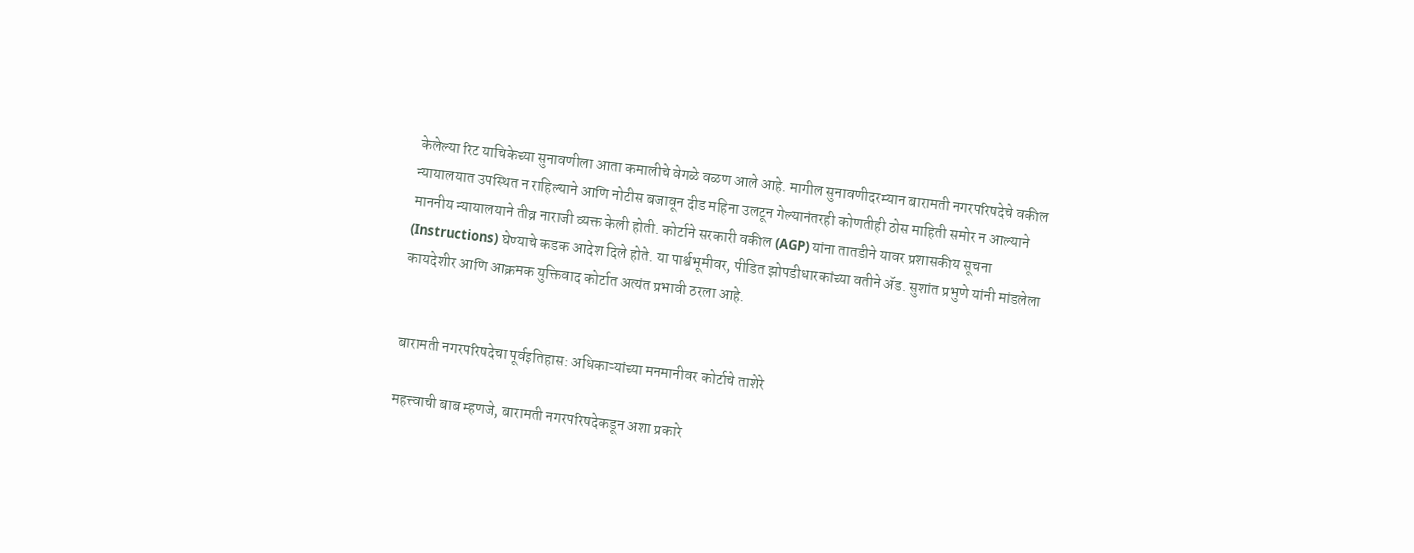केलेल्या रिट याचिकेच्या सुनावणीला आता कमालीचे वेगळे वळण आले आहे. मागील सुनावणीदरम्यान बारामती नगरपरिषदेचे वकील न्यायालयात उपस्थित न राहिल्याने आणि नोटीस बजावून दीड महिना उलटून गेल्यानंतरही कोणतीही ठोस माहिती समोर न आल्याने माननीय न्यायालयाने तीव्र नाराजी व्यक्त केली होती. कोर्टाने सरकारी वकील (AGP) यांना तातडीने यावर प्रशासकीय सूचना (Instructions) घेण्याचे कडक आदेश दिले होते. या पार्श्वभूमीवर, पीडित झोपडीधारकांच्या वतीने ॲड. सुशांत प्रभुणे यांनी मांडलेला कायदेशीर आणि आक्रमक युक्तिवाद कोर्टात अत्यंत प्रभावी ठरला आहे.


बारामती नगरपरिषदेचा पूर्वइतिहास: अधिकाऱ्यांच्या मनमानीवर कोर्टाचे ताशेरे

महत्त्वाची बाब म्हणजे, बारामती नगरपरिषदेकडून अशा प्रकारे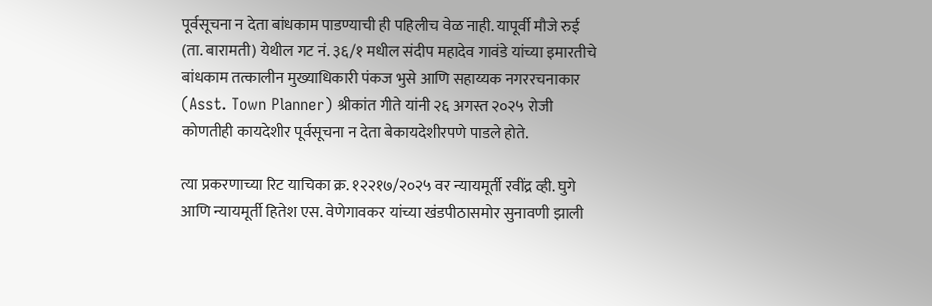पूर्वसूचना न देता बांधकाम पाडण्याची ही पहिलीच वेळ नाही. यापूर्वी मौजे रुई (ता. बारामती) येथील गट नं. ३६/१ मधील संदीप महादेव गावंडे यांच्या इमारतीचे बांधकाम तत्कालीन मुख्याधिकारी पंकज भुसे आणि सहाय्यक नगररचनाकार (Asst. Town Planner) श्रीकांत गीते यांनी २६ अगस्त २०२५ रोजी कोणतीही कायदेशीर पूर्वसूचना न देता बेकायदेशीरपणे पाडले होते.

त्या प्रकरणाच्या रिट याचिका क्र. १२२१७/२०२५ वर न्यायमूर्ती रवींद्र व्ही. घुगे आणि न्यायमूर्ती हितेश एस. वेणेगावकर यांच्या खंडपीठासमोर सुनावणी झाली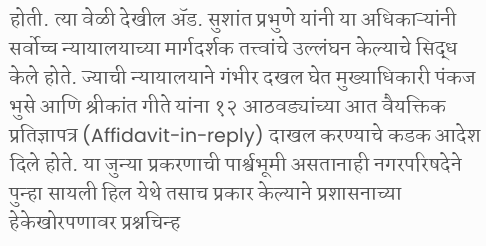होती. त्या वेळी देखील ॲड. सुशांत प्रभुणे यांनी या अधिकाऱ्यांनी सर्वोच्च न्यायालयाच्या मार्गदर्शक तत्त्वांचे उल्लंघन केल्याचे सिद्ध केले होते. ज्याची न्यायालयाने गंभीर दखल घेत मुख्याधिकारी पंकज भुसे आणि श्रीकांत गीते यांना १२ आठवड्यांच्या आत वैयक्तिक प्रतिज्ञापत्र (Affidavit-in-reply) दाखल करण्याचे कडक आदेश दिले होते. या जुन्या प्रकरणाची पार्श्वभूमी असतानाही नगरपरिषदेने पुन्हा सायली हिल येथे तसाच प्रकार केल्याने प्रशासनाच्या हेकेखोरपणावर प्रश्नचिन्ह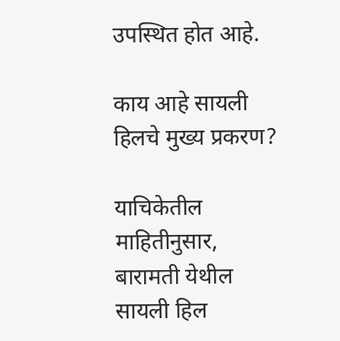उपस्थित होत आहे.

काय आहे सायली हिलचे मुख्य प्रकरण?

याचिकेतील माहितीनुसार, बारामती येथील सायली हिल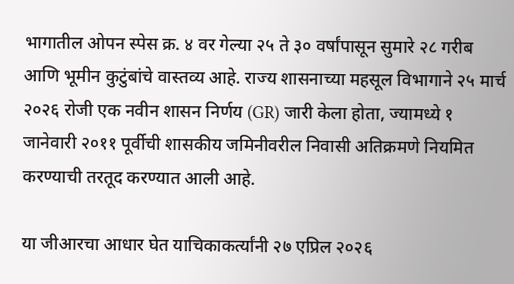भागातील ओपन स्पेस क्र. ४ वर गेल्या २५ ते ३० वर्षांपासून सुमारे २८ गरीब आणि भूमीन कुटुंबांचे वास्तव्य आहे. राज्य शासनाच्या महसूल विभागाने २५ मार्च २०२६ रोजी एक नवीन शासन निर्णय (GR) जारी केला होता, ज्यामध्ये १ जानेवारी २०११ पूर्वीची शासकीय जमिनीवरील निवासी अतिक्रमणे नियमित करण्याची तरतूद करण्यात आली आहे.

या जीआरचा आधार घेत याचिकाकर्त्यांनी २७ एप्रिल २०२६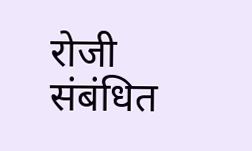रोजी संबंधित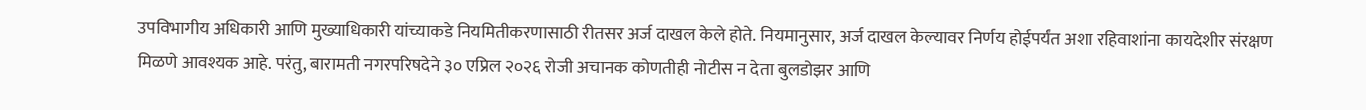उपविभागीय अधिकारी आणि मुख्याधिकारी यांच्याकडे नियमितीकरणासाठी रीतसर अर्ज दाखल केले होते. नियमानुसार, अर्ज दाखल केल्यावर निर्णय होईपर्यंत अशा रहिवाशांना कायदेशीर संरक्षण मिळणे आवश्यक आहे. परंतु, बारामती नगरपरिषदेने ३० एप्रिल २०२६ रोजी अचानक कोणतीही नोटीस न देता बुलडोझर आणि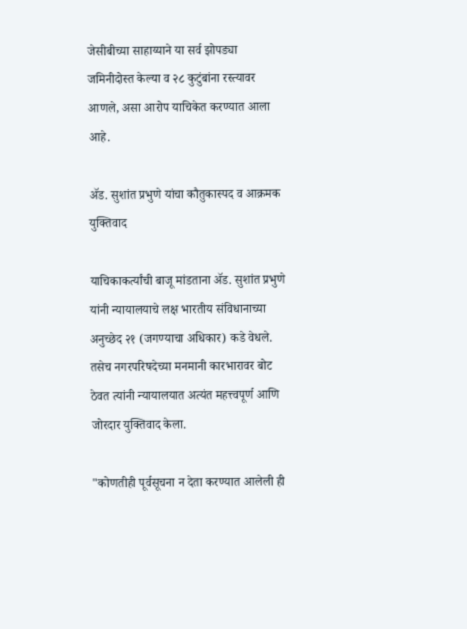जेसीबीच्या साहाय्याने या सर्व झोपड्या जमिनीदोस्त केल्या व २८ कुटुंबांना रस्त्यावर आणले, असा आरोप याचिकेत करण्यात आला आहे.

ॲड. सुशांत प्रभुणे यांचा कौतुकास्पद व आक्रमक युक्तिवाद

याचिकाकर्त्यांची बाजू मांडताना ॲड. सुशांत प्रभुणे यांनी न्यायालयाचे लक्ष भारतीय संविधानाच्या अनुच्छेद २१ (जगण्याचा अधिकार) कडे वेधले. तसेच नगरपरिषदेच्या मनमानी कारभारावर बोट ठेवत त्यांनी न्यायालयात अत्यंत महत्त्वपूर्ण आणि जोरदार युक्तिवाद केला.

"कोणतीही पूर्वसूचना न देता करण्यात आलेली ही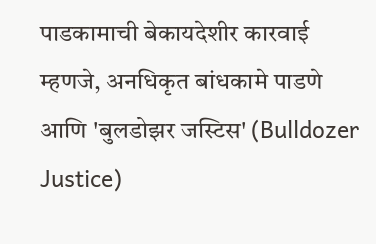पाडकामाची बेकायदेशीर कारवाई म्हणजे, अनधिकृत बांधकामे पाडणे आणि 'बुलडोझर जस्टिस' (Bulldozer Justice)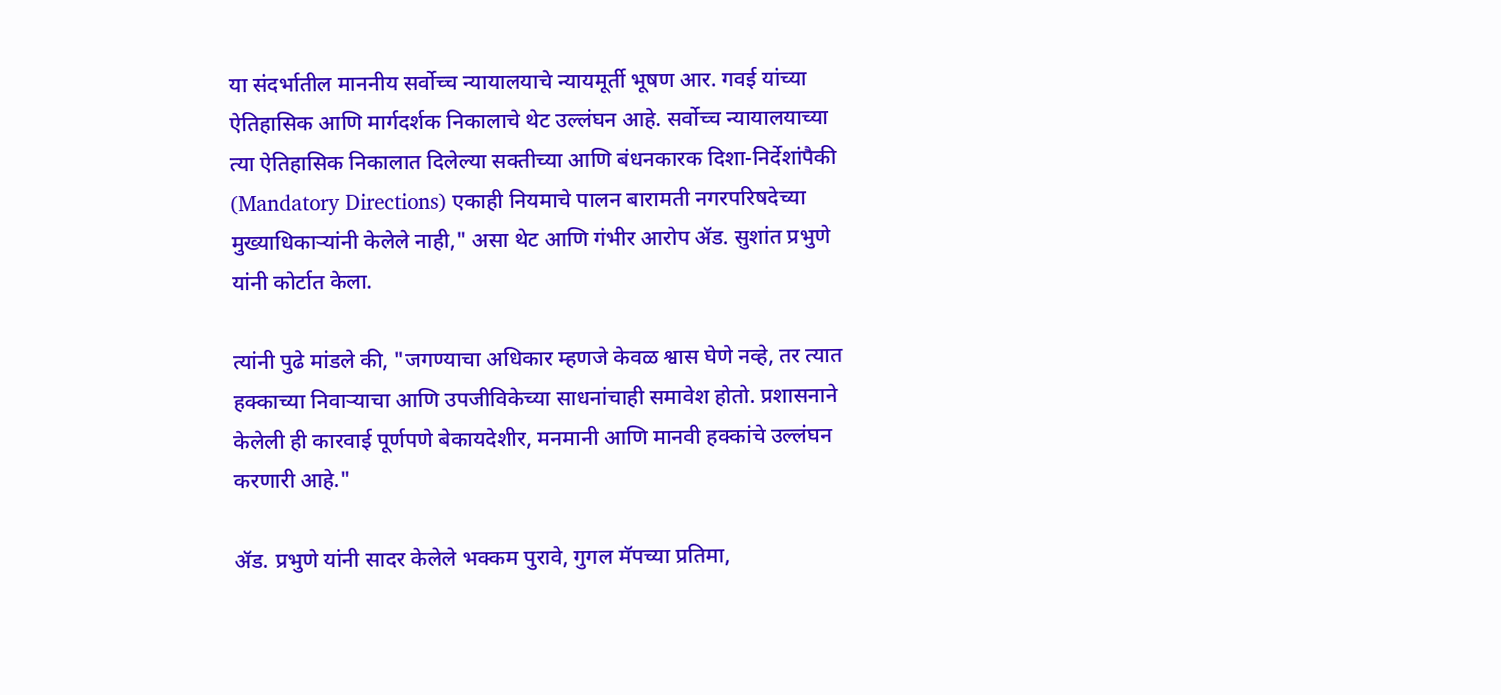या संदर्भातील माननीय सर्वोच्च न्यायालयाचे न्यायमूर्ती भूषण आर. गवई यांच्या ऐतिहासिक आणि मार्गदर्शक निकालाचे थेट उल्लंघन आहे. सर्वोच्च न्यायालयाच्या त्या ऐतिहासिक निकालात दिलेल्या सक्तीच्या आणि बंधनकारक दिशा-निर्देशांपैकी (Mandatory Directions) एकाही नियमाचे पालन बारामती नगरपरिषदेच्या मुख्याधिकाऱ्यांनी केलेले नाही," असा थेट आणि गंभीर आरोप ॲड. सुशांत प्रभुणे यांनी कोर्टात केला.

त्यांनी पुढे मांडले की, "जगण्याचा अधिकार म्हणजे केवळ श्वास घेणे नव्हे, तर त्यात हक्काच्या निवाऱ्याचा आणि उपजीविकेच्या साधनांचाही समावेश होतो. प्रशासनाने केलेली ही कारवाई पूर्णपणे बेकायदेशीर, मनमानी आणि मानवी हक्कांचे उल्लंघन करणारी आहे."

ॲड. प्रभुणे यांनी सादर केलेले भक्कम पुरावे, गुगल मॅपच्या प्रतिमा,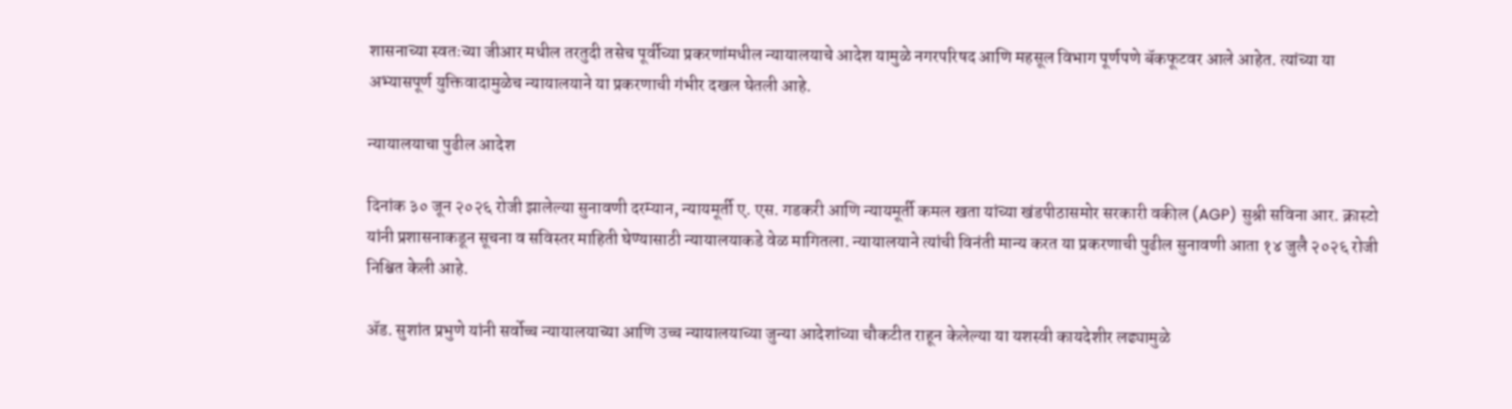शासनाच्या स्वतःच्या जीआर मधील तरतुदी तसेच पूर्वीच्या प्रकरणांमधील न्यायालयाचे आदेश यामुळे नगरपरिषद आणि महसूल विभाग पूर्णपणे बॅकफूटवर आले आहेत. त्यांच्या या अभ्यासपूर्ण युक्तिवादामुळेच न्यायालयाने या प्रकरणाची गंभीर दखल घेतली आहे.

न्यायालयाचा पुढील आदेश

दिनांक ३० जून २०२६ रोजी झालेल्या सुनावणी दरम्यान, न्यायमूर्ती ए. एस. गडकरी आणि न्यायमूर्ती कमल खता यांच्या खंडपीठासमोर सरकारी वकील (AGP) सुश्री सविना आर. क्रास्टो यांनी प्रशासनाकडून सूचना व सविस्तर माहिती घेण्यासाठी न्यायालयाकडे वेळ मागितला. न्यायालयाने त्यांची विनंती मान्य करत या प्रकरणाची पुढील सुनावणी आता १४ जुलै २०२६ रोजी निश्चित केली आहे.

ॲड. सुशांत प्रभुणे यांनी सर्वोच्च न्यायालयाच्या आणि उच्च न्यायालयाच्या जुन्या आदेशांच्या चौकटीत राहून केलेल्या या यशस्वी कायदेशीर लढ्यामुळे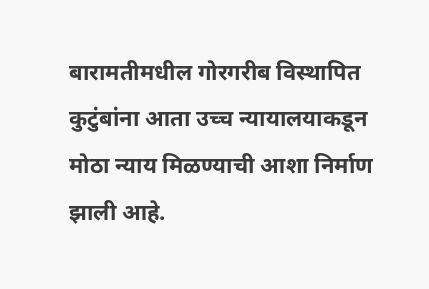बारामतीमधील गोरगरीब विस्थापित कुटुंबांना आता उच्च न्यायालयाकडून मोठा न्याय मिळण्याची आशा निर्माण झाली आहे.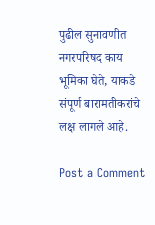पुढील सुनावणीत नगरपरिषद काय भूमिका घेते, याकडे संपूर्ण बारामतीकरांचे लक्ष लागले आहे.

Post a Comment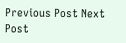Previous Post Next Post